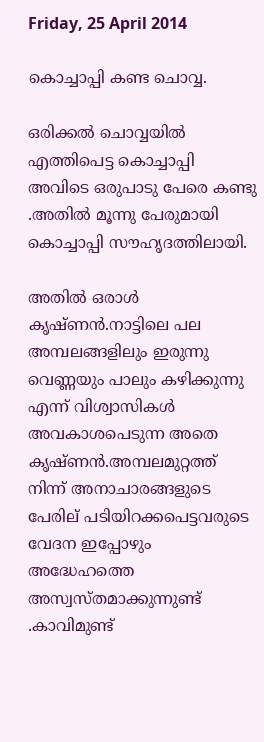Friday, 25 April 2014

കൊച്ചാപ്പി കണ്ട ചൊവ്വ.

ഒരിക്കൽ ചൊവ്വയിൽ എത്തിപെട്ട കൊച്ചാപ്പി അവിടെ ഒരുപാടു പേരെ കണ്ടു .അതിൽ മൂന്നു പേരുമായി കൊച്ചാപ്പി സൗഹൃദത്തിലായി.

അതിൽ ഒരാൾ കൃഷ്ണൻ.നാട്ടിലെ പല അമ്പലങ്ങളിലും ഇരുന്നു വെണ്ണയും പാലും കഴിക്കുന്നു എന്ന് വിശ്വാസികൾ അവകാശപെടുന്ന അതെ കൃഷ്ണൻ.അമ്പലമുറ്റത്ത്‌ നിന്ന് അനാചാരങ്ങളുടെ പേരില് പടിയിറക്കപെട്ടവരുടെ വേദന ഇപ്പോഴും അദ്ധേഹത്തെ അസ്വസ്തമാക്കുന്നുണ്ട് .കാവിമുണ്ട്‌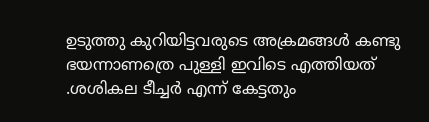ഉടുത്തു കുറിയിട്ടവരുടെ അക്രമങ്ങൾ കണ്ടു ഭയന്നാണത്രെ പുള്ളി ഇവിടെ എത്തിയത് .ശശികല ടീച്ചർ എന്ന് കേട്ടതും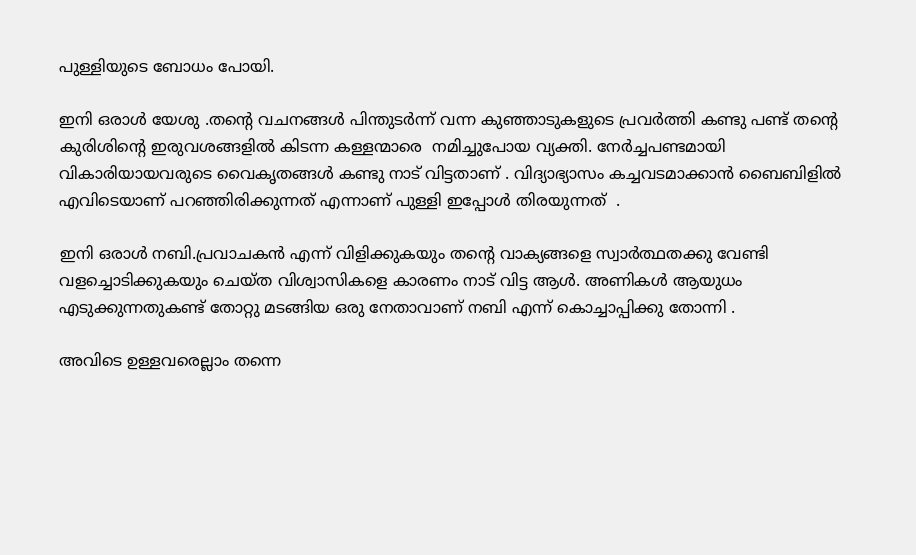പുള്ളിയുടെ ബോധം പോയി.

ഇനി ഒരാൾ യേശു .തന്റെ വചനങ്ങൾ പിന്തുടർന്ന് വന്ന കുഞ്ഞാടുകളുടെ പ്രവർത്തി കണ്ടു പണ്ട് തന്റെ കുരിശിന്റെ ഇരുവശങ്ങളിൽ കിടന്ന കള്ളന്മാരെ  നമിച്ചുപോയ വ്യക്തി. നേർച്ചപണ്ടമായി വികാരിയായവരുടെ വൈകൃതങ്ങൾ കണ്ടു നാട് വിട്ടതാണ് . വിദ്യാഭ്യാസം കച്ചവടമാക്കാൻ ബൈബിളിൽ എവിടെയാണ് പറഞ്ഞിരിക്കുന്നത് എന്നാണ് പുള്ളി ഇപ്പോൾ തിരയുന്നത്  .

ഇനി ഒരാൾ നബി.പ്രവാചകൻ എന്ന് വിളിക്കുകയും തന്റെ വാക്യങ്ങളെ സ്വാർത്ഥതക്കു വേണ്ടി വളച്ചൊടിക്കുകയും ചെയ്ത വിശ്വാസികളെ കാരണം നാട് വിട്ട ആൾ. അണികൾ ആയുധം എടുക്കുന്നതുകണ്ട് തോറ്റു മടങ്ങിയ ഒരു നേതാവാണ്‌ നബി എന്ന് കൊച്ചാപ്പിക്കു തോന്നി .

അവിടെ ഉള്ളവരെല്ലാം തന്നെ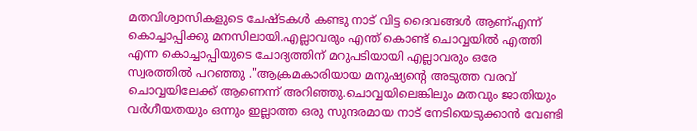മതവിശ്വാസികളുടെ ചേഷ്ടകൾ കണ്ടു നാട് വിട്ട ദൈവങ്ങൾ ആണ്എന്ന് കൊച്ചാപ്പിക്കു മനസിലായി.എല്ലാവരും എന്ത് കൊണ്ട് ചൊവ്വയിൽ എത്തി എന്ന കൊച്ചാപ്പിയുടെ ചോദ്യത്തിന് മറുപടിയായി എല്ലാവരും ഒരേ സ്വരത്തിൽ പറഞ്ഞു ."ആക്രമകാരിയായ മനുഷ്യന്റെ അടുത്ത വരവ് ചൊവ്വയിലേക്ക് ആണെന്ന് അറിഞ്ഞു.ചൊവ്വയിലെങ്കിലും മതവും ജാതിയും വർഗീയതയും ഒന്നും ഇല്ലാത്ത ഒരു സുന്ദരമായ നാട് നേടിയെടുക്കാൻ വേണ്ടി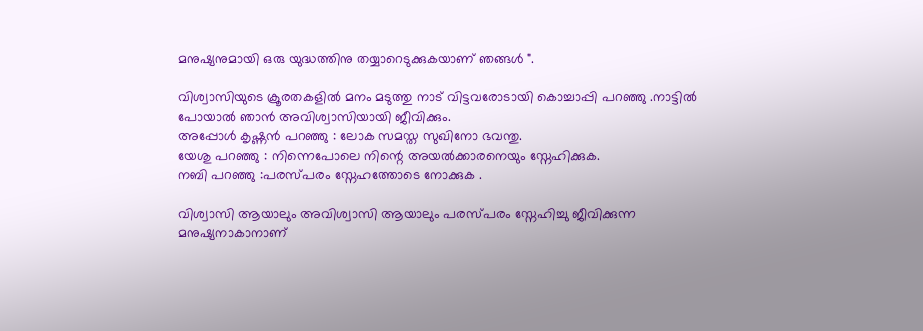മനുഷ്യനുമായി ഒരു യുദ്ധത്തിനു തയ്യാറെടുക്കുകയാണ് ഞങ്ങൾ ".

വിശ്വാസിയുടെ ക്രൂരതകളിൽ മനം മടുത്തു നാട് വിട്ടവരോടായി കൊച്ചാപ്പി പറഞ്ഞു .നാട്ടിൽ പോയാൽ ഞാൻ അവിശ്വാസിയായി ജീവിക്കും.
അപ്പോൾ കൃഷ്ണൻ പറഞ്ഞു : ലോക സമസ്ത സുഖിനോ ഭവന്തു.
യേശു പറഞ്ഞു : നിന്നെപോലെ നിന്റെ അയൽക്കാരനെയും സ്നേഹിക്കുക.
നബി പറഞ്ഞു :പരസ്പരം സ്നേഹത്തോടെ നോക്കുക .

വിശ്വാസി ആയാലും അവിശ്വാസി ആയാലും പരസ്പരം സ്നേഹിച്ചു ജീവിക്കുന്ന മനുഷ്യനാകാനാണ്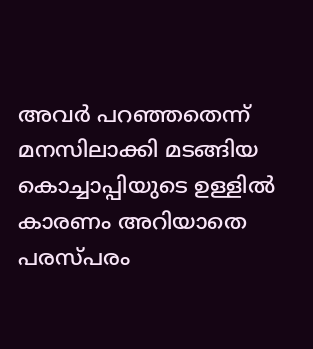അവർ പറഞ്ഞതെന്ന് മനസിലാക്കി മടങ്ങിയ കൊച്ചാപ്പിയുടെ ഉള്ളിൽ കാരണം അറിയാതെ പരസ്പരം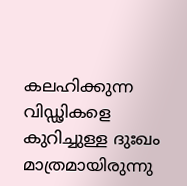കലഹിക്കുന്ന വിഡ്ഢികളെ കുറിച്ചുള്ള ദുഃഖം മാത്രമായിരുന്നു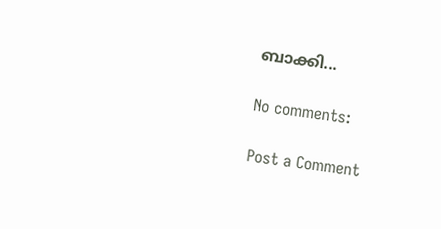ബാക്കി...

No comments:

Post a Comment